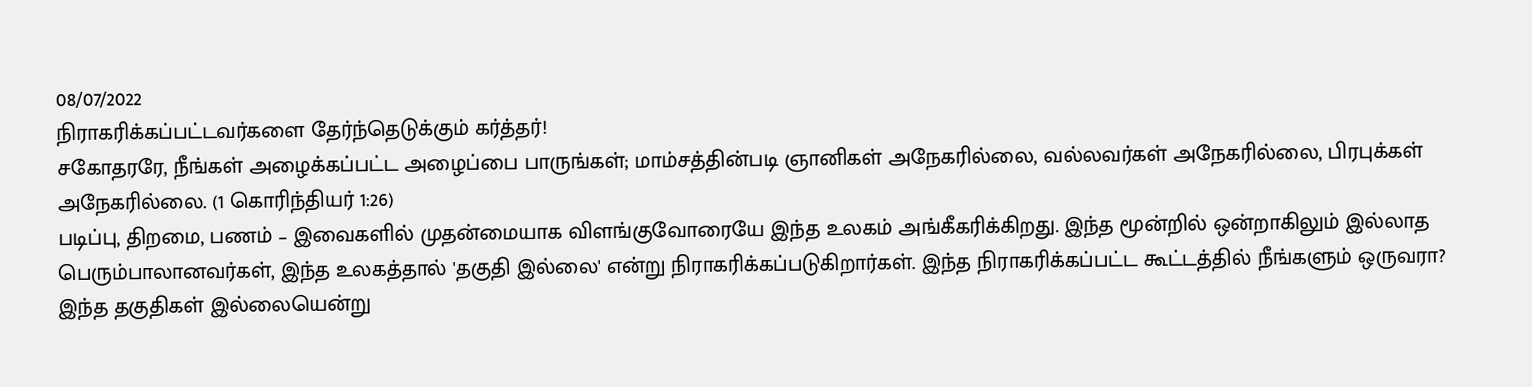08/07/2022
நிராகரிக்கப்பட்டவர்களை தேர்ந்தெடுக்கும் கர்த்தர்!
சகோதரரே, நீங்கள் அழைக்கப்பட்ட அழைப்பை பாருங்கள்; மாம்சத்தின்படி ஞானிகள் அநேகரில்லை, வல்லவர்கள் அநேகரில்லை, பிரபுக்கள் அநேகரில்லை. (1 கொரிந்தியர் 1:26)
படிப்பு, திறமை, பணம் – இவைகளில் முதன்மையாக விளங்குவோரையே இந்த உலகம் அங்கீகரிக்கிறது. இந்த மூன்றில் ஒன்றாகிலும் இல்லாத பெரும்பாலானவர்கள், இந்த உலகத்தால் 'தகுதி இல்லை' என்று நிராகரிக்கப்படுகிறார்கள். இந்த நிராகரிக்கப்பட்ட கூட்டத்தில் நீங்களும் ஒருவரா? இந்த தகுதிகள் இல்லையென்று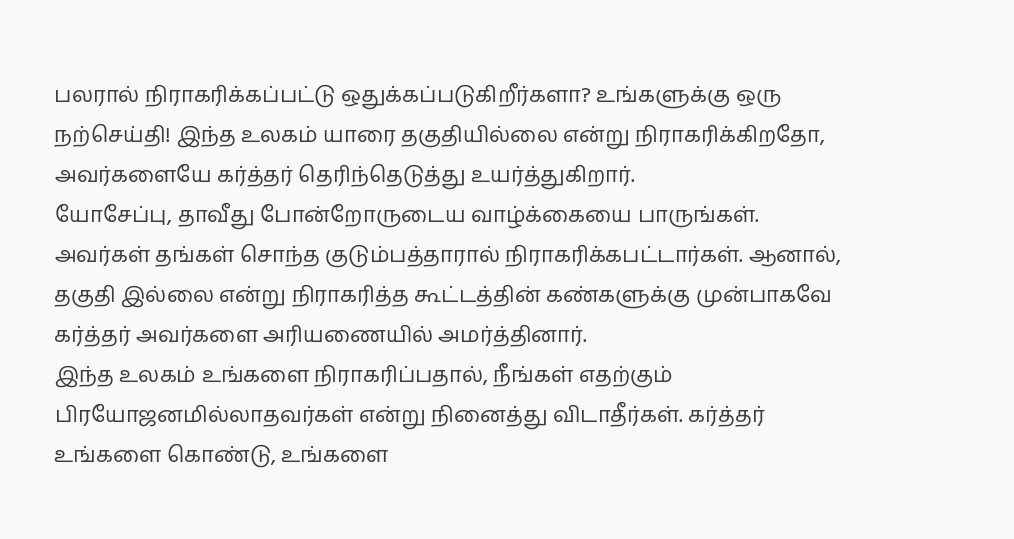பலரால் நிராகரிக்கப்பட்டு ஒதுக்கப்படுகிறீர்களா? உங்களுக்கு ஒரு நற்செய்தி! இந்த உலகம் யாரை தகுதியில்லை என்று நிராகரிக்கிறதோ, அவர்களையே கர்த்தர் தெரிந்தெடுத்து உயர்த்துகிறார்.
யோசேப்பு, தாவீது போன்றோருடைய வாழ்க்கையை பாருங்கள். அவர்கள் தங்கள் சொந்த குடும்பத்தாரால் நிராகரிக்கபட்டார்கள். ஆனால், தகுதி இல்லை என்று நிராகரித்த கூட்டத்தின் கண்களுக்கு முன்பாகவே கர்த்தர் அவர்களை அரியணையில் அமர்த்தினார்.
இந்த உலகம் உங்களை நிராகரிப்பதால், நீங்கள் எதற்கும் பிரயோஜனமில்லாதவர்கள் என்று நினைத்து விடாதீர்கள். கர்த்தர் உங்களை கொண்டு, உங்களை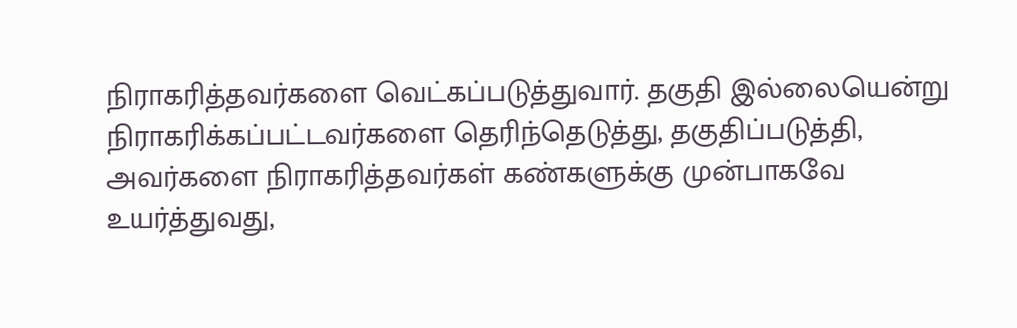நிராகரித்தவர்களை வெட்கப்படுத்துவார். தகுதி இல்லையென்று நிராகரிக்கப்பட்டவர்களை தெரிந்தெடுத்து, தகுதிப்படுத்தி, அவர்களை நிராகரித்தவர்கள் கண்களுக்கு முன்பாகவே உயர்த்துவது,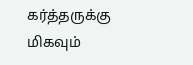கர்த்தருக்கு மிகவும்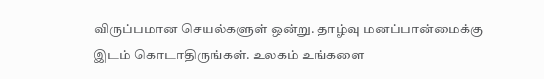விருப்பமான செயல்களுள் ஒன்று. தாழ்வு மனப்பான்மைக்கு இடம் கொடாதிருங்கள். உலகம் உங்களை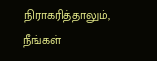நிராகரித்தாலும், நீங்கள்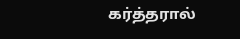கர்த்தரால்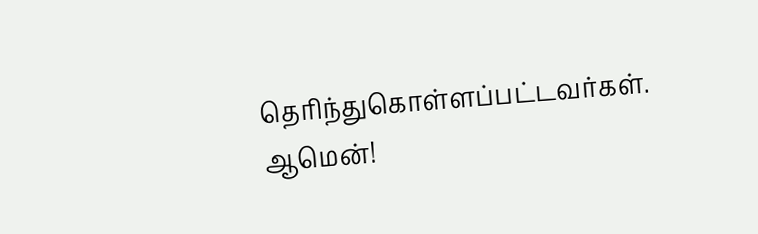தெரிந்துகொள்ளப்பட்டவர்கள். ஆமென்!